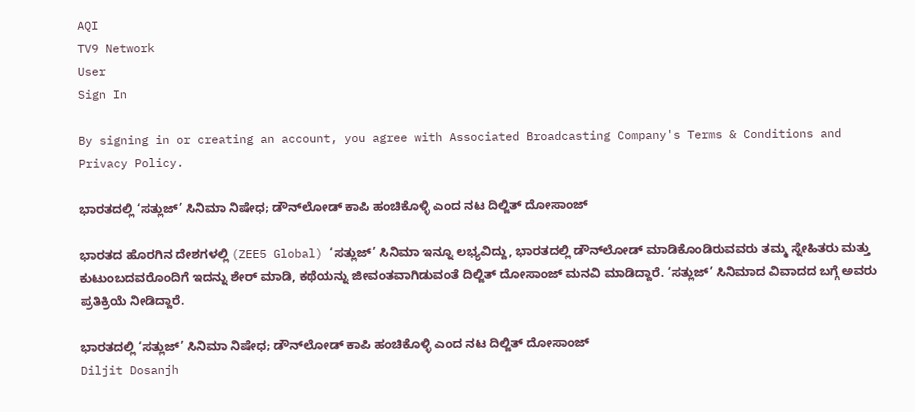AQI
TV9 Network
User
Sign In

By signing in or creating an account, you agree with Associated Broadcasting Company's Terms & Conditions and Privacy Policy.

ಭಾರತದಲ್ಲಿ ‘ಸತ್ಲುಜ್’ ಸಿನಿಮಾ ನಿಷೇಧ; ಡೌನ್‌ಲೋಡ್ ಕಾಪಿ ಹಂಚಿಕೊಳ್ಳಿ ಎಂದ ನಟ ದಿಲ್ಜಿತ್ ದೋಸಾಂಜ್

ಭಾರತದ ಹೊರಗಿನ ದೇಶಗಳಲ್ಲಿ (ZEE5 Global) ‘ಸತ್ಲುಜ್’ ಸಿನಿಮಾ ಇನ್ನೂ ಲಭ್ಯವಿದ್ದು, ಭಾರತದಲ್ಲಿ ಡೌನ್‌ಲೋಡ್ ಮಾಡಿಕೊಂಡಿರುವವರು ತಮ್ಮ ಸ್ನೇಹಿತರು ಮತ್ತು ಕುಟುಂಬದವರೊಂದಿಗೆ ಇದನ್ನು ಶೇರ್ ಮಾಡಿ, ಕಥೆಯನ್ನು ಜೀವಂತವಾಗಿಡುವಂತೆ ದಿಲ್ಜಿತ್ ದೋಸಾಂಜ್ ಮನವಿ ಮಾಡಿದ್ದಾರೆ. ‘ಸತ್ಲುಜ್’ ಸಿನಿಮಾದ ವಿವಾದದ ಬಗ್ಗೆ ಅವರು ಪ್ರತಿಕ್ರಿಯೆ ನೀಡಿದ್ದಾರೆ.

ಭಾರತದಲ್ಲಿ ‘ಸತ್ಲುಜ್’ ಸಿನಿಮಾ ನಿಷೇಧ; ಡೌನ್‌ಲೋಡ್ ಕಾಪಿ ಹಂಚಿಕೊಳ್ಳಿ ಎಂದ ನಟ ದಿಲ್ಜಿತ್ ದೋಸಾಂಜ್
Diljit Dosanjh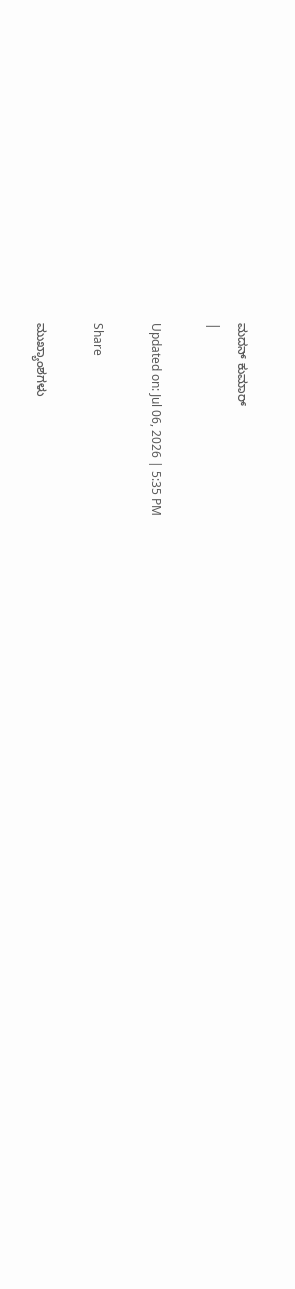ಮದನ್ ಕುಮಾರ್
|

Updated on: Jul 06, 2026 | 5:35 PM

Share

ಮುಖ್ಯಾಂಶಗಳು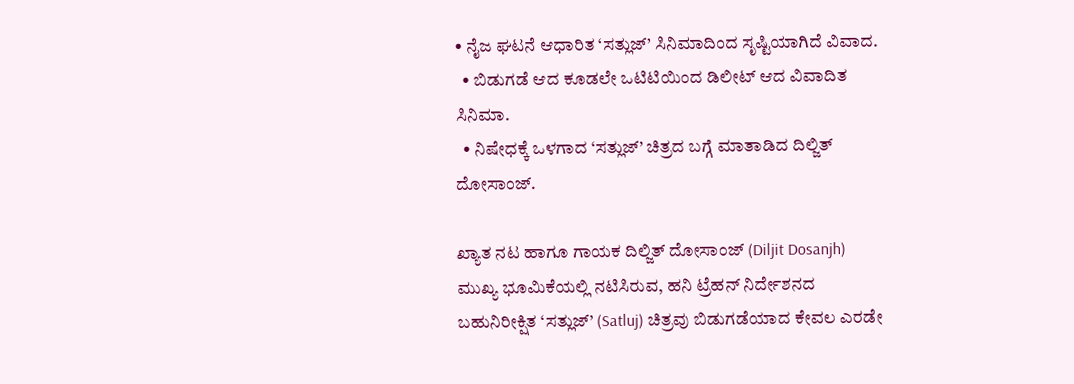• ನೈಜ ಘಟನೆ ಆಧಾರಿತ ‘ಸತ್ಲುಜ್’ ಸಿನಿಮಾದಿಂದ ಸೃಷ್ಟಿಯಾಗಿದೆ ವಿವಾದ.
  • ಬಿಡುಗಡೆ ಆದ ಕೂಡಲೇ ಒಟಿಟಿಯಿಂದ ಡಿಲೀಟ್ ಆದ ವಿವಾದಿತ ಸಿನಿಮಾ.
  • ನಿಷೇಧಕ್ಕೆ ಒಳಗಾದ ‘ಸತ್ಲುಜ್’ ಚಿತ್ರದ ಬಗ್ಗೆ ಮಾತಾಡಿದ ದಿಲ್ಜಿತ್ ದೋಸಾಂಜ್.

ಖ್ಯಾತ ನಟ ಹಾಗೂ ಗಾಯಕ ದಿಲ್ಜಿತ್ ದೋಸಾಂಜ್ (Diljit Dosanjh) ಮುಖ್ಯ ಭೂಮಿಕೆಯಲ್ಲಿ ನಟಿಸಿರುವ, ಹನಿ ಟ್ರೆಹನ್ ನಿರ್ದೇಶನದ ಬಹುನಿರೀಕ್ಷಿತ ‘ಸತ್ಲುಜ್’ (Satluj) ಚಿತ್ರವು ಬಿಡುಗಡೆಯಾದ ಕೇವಲ ಎರಡೇ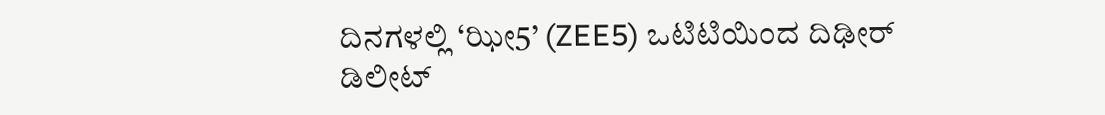ದಿನಗಳಲ್ಲಿ ‘ಝೀ5’ (ZEE5) ಒಟಿಟಿಯಿಂದ ದಿಢೀರ್ ಡಿಲೀಟ್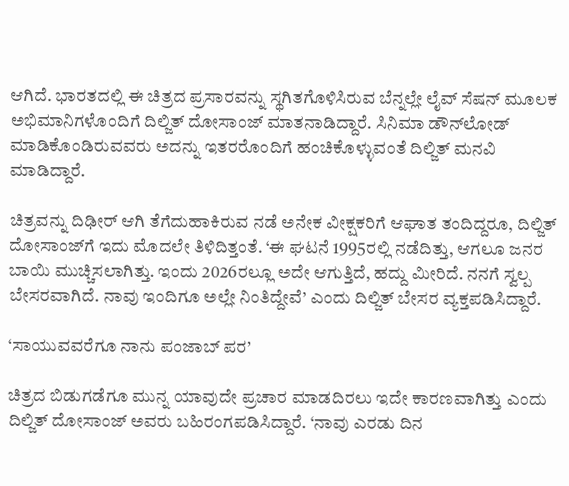ಆಗಿದೆ. ಭಾರತದಲ್ಲಿ ಈ ಚಿತ್ರದ ಪ್ರಸಾರವನ್ನು ಸ್ಥಗಿತಗೊಳಿಸಿರುವ ಬೆನ್ನಲ್ಲೇ ಲೈವ್ ಸೆಷನ್ ಮೂಲಕ ಅಭಿಮಾನಿಗಳೊಂದಿಗೆ ದಿಲ್ಜಿತ್ ದೋಸಾಂಜ್ ಮಾತನಾಡಿದ್ದಾರೆ. ಸಿನಿಮಾ ಡೌನ್‌ಲೋಡ್ ಮಾಡಿಕೊಂಡಿರುವವರು ಅದನ್ನು ಇತರರೊಂದಿಗೆ ಹಂಚಿಕೊಳ್ಳುವಂತೆ ದಿಲ್ಜಿತ್ ಮನವಿ ಮಾಡಿದ್ದಾರೆ.

ಚಿತ್ರವನ್ನು ದಿಢೀರ್ ಆಗಿ ತೆಗೆದುಹಾಕಿರುವ ನಡೆ ಅನೇಕ ವೀಕ್ಷಕರಿಗೆ ಆಘಾತ ತಂದಿದ್ದರೂ, ದಿಲ್ಜಿತ್ ದೋಸಾಂಜ್‌ಗೆ ಇದು ಮೊದಲೇ ತಿಳಿದಿತ್ತಂತೆ. ‘ಈ ಘಟನೆ 1995ರಲ್ಲಿ ನಡೆದಿತ್ತು, ಆಗಲೂ ಜನರ ಬಾಯಿ ಮುಚ್ಚಿಸಲಾಗಿತ್ತು. ಇಂದು 2026ರಲ್ಲೂ ಅದೇ ಆಗುತ್ತಿದೆ, ಹದ್ದು ಮೀರಿದೆ. ನನಗೆ ಸ್ವಲ್ಪ ಬೇಸರವಾಗಿದೆ. ನಾವು ಇಂದಿಗೂ ಅಲ್ಲೇ ನಿಂತಿದ್ದೇವೆ’ ಎಂದು ದಿಲ್ಜಿತ್ ಬೇಸರ ವ್ಯಕ್ತಪಡಿಸಿದ್ದಾರೆ.

‘ಸಾಯುವವರೆಗೂ ನಾನು ಪಂಜಾಬ್ ಪರ’

ಚಿತ್ರದ ಬಿಡುಗಡೆಗೂ ಮುನ್ನ ಯಾವುದೇ ಪ್ರಚಾರ ಮಾಡದಿರಲು ಇದೇ ಕಾರಣವಾಗಿತ್ತು ಎಂದು ದಿಲ್ಜಿತ್ ದೋಸಾಂಜ್ ಅವರು ಬಹಿರಂಗಪಡಿಸಿದ್ದಾರೆ. ‘ನಾವು ಎರಡು ದಿನ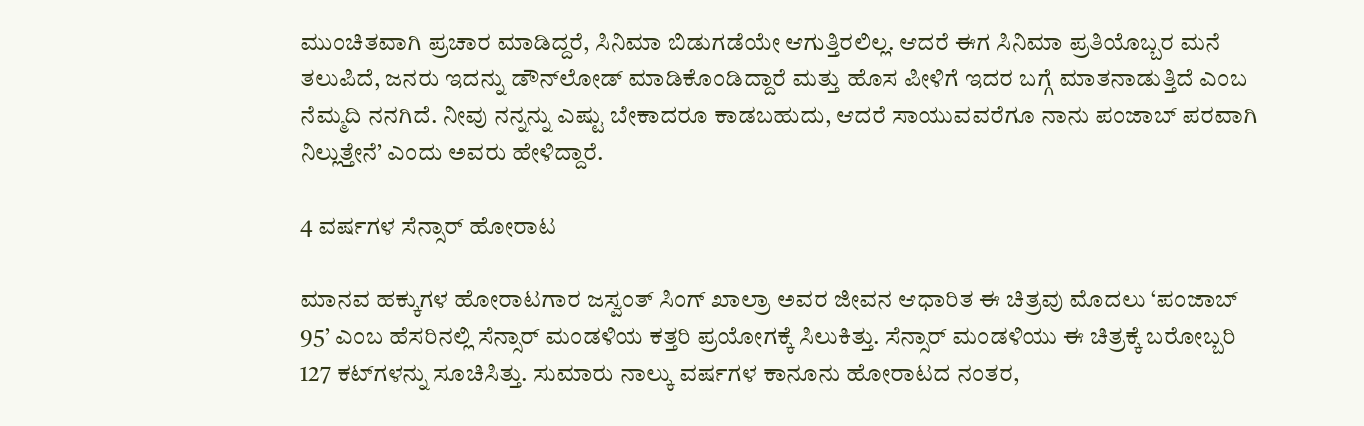ಮುಂಚಿತವಾಗಿ ಪ್ರಚಾರ ಮಾಡಿದ್ದರೆ, ಸಿನಿಮಾ ಬಿಡುಗಡೆಯೇ ಆಗುತ್ತಿರಲಿಲ್ಲ. ಆದರೆ ಈಗ ಸಿನಿಮಾ ಪ್ರತಿಯೊಬ್ಬರ ಮನೆ ತಲುಪಿದೆ, ಜನರು ಇದನ್ನು ಡೌನ್‌ಲೋಡ್ ಮಾಡಿಕೊಂಡಿದ್ದಾರೆ ಮತ್ತು ಹೊಸ ಪೀಳಿಗೆ ಇದರ ಬಗ್ಗೆ ಮಾತನಾಡುತ್ತಿದೆ ಎಂಬ ನೆಮ್ಮದಿ ನನಗಿದೆ. ನೀವು ನನ್ನನ್ನು ಎಷ್ಟು ಬೇಕಾದರೂ ಕಾಡಬಹುದು, ಆದರೆ ಸಾಯುವವರೆಗೂ ನಾನು ಪಂಜಾಬ್ ಪರವಾಗಿ ನಿಲ್ಲುತ್ತೇನೆ’ ಎಂದು ಅವರು ಹೇಳಿದ್ದಾರೆ.

4 ವರ್ಷಗಳ ಸೆನ್ಸಾರ್ ಹೋರಾಟ

ಮಾನವ ಹಕ್ಕುಗಳ ಹೋರಾಟಗಾರ ಜಸ್ವಂತ್ ಸಿಂಗ್ ಖಾಲ್ರಾ ಅವರ ಜೀವನ ಆಧಾರಿತ ಈ ಚಿತ್ರವು ಮೊದಲು ‘ಪಂಜಾಬ್ 95’ ಎಂಬ ಹೆಸರಿನಲ್ಲಿ ಸೆನ್ಸಾರ್ ಮಂಡಳಿಯ ಕತ್ತರಿ ಪ್ರಯೋಗಕ್ಕೆ ಸಿಲುಕಿತ್ತು. ಸೆನ್ಸಾರ್ ಮಂಡಳಿಯು ಈ ಚಿತ್ರಕ್ಕೆ ಬರೋಬ್ಬರಿ 127 ಕಟ್‌ಗಳನ್ನು ಸೂಚಿಸಿತ್ತು. ಸುಮಾರು ನಾಲ್ಕು ವರ್ಷಗಳ ಕಾನೂನು ಹೋರಾಟದ ನಂತರ,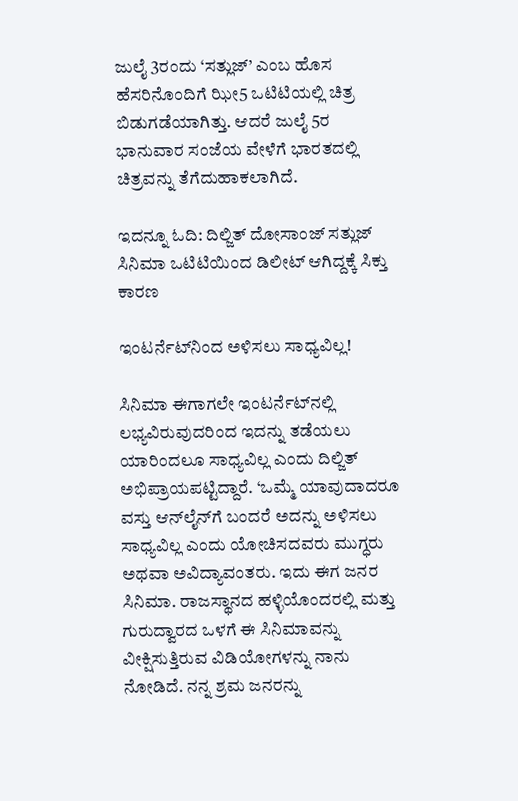ಜುಲೈ 3ರಂದು ‘ಸತ್ಲುಜ್’ ಎಂಬ ಹೊಸ ಹೆಸರಿನೊಂದಿಗೆ ಝೀ5 ಒಟಿಟಿಯಲ್ಲಿ ಚಿತ್ರ ಬಿಡುಗಡೆಯಾಗಿತ್ತು. ಆದರೆ ಜುಲೈ 5ರ ಭಾನುವಾರ ಸಂಜೆಯ ವೇಳೆಗೆ ಭಾರತದಲ್ಲಿ ಚಿತ್ರವನ್ನು ತೆಗೆದುಹಾಕಲಾಗಿದೆ.

ಇದನ್ನೂ ಓದಿ: ದಿಲ್ಜಿತ್ ದೋಸಾಂಜ್ ಸತ್ಲುಜ್ ಸಿನಿಮಾ ಒಟಿಟಿಯಿಂದ ಡಿಲೀಟ್ ಆಗಿದ್ದಕ್ಕೆ ಸಿಕ್ತು ಕಾರಣ

ಇಂಟರ್ನೆಟ್‌ನಿಂದ ಅಳಿಸಲು ಸಾಧ್ಯವಿಲ್ಲ!

ಸಿನಿಮಾ ಈಗಾಗಲೇ ಇಂಟರ್ನೆಟ್‌ನಲ್ಲಿ ಲಭ್ಯವಿರುವುದರಿಂದ ಇದನ್ನು ತಡೆಯಲು ಯಾರಿಂದಲೂ ಸಾಧ್ಯವಿಲ್ಲ ಎಂದು ದಿಲ್ಜಿತ್ ಅಭಿಪ್ರಾಯಪಟ್ಟಿದ್ದಾರೆ. ‘ಒಮ್ಮೆ ಯಾವುದಾದರೂ ವಸ್ತು ಆನ್‌ಲೈನ್‌ಗೆ ಬಂದರೆ ಅದನ್ನು ಅಳಿಸಲು ಸಾಧ್ಯವಿಲ್ಲ ಎಂದು ಯೋಚಿಸದವರು ಮುಗ್ಧರು ಅಥವಾ ಅವಿದ್ಯಾವಂತರು. ಇದು ಈಗ ಜನರ ಸಿನಿಮಾ. ರಾಜಸ್ಥಾನದ ಹಳ್ಳಿಯೊಂದರಲ್ಲಿ ಮತ್ತು ಗುರುದ್ವಾರದ ಒಳಗೆ ಈ ಸಿನಿಮಾವನ್ನು ವೀಕ್ಷಿಸುತ್ತಿರುವ ವಿಡಿಯೋಗಳನ್ನು ನಾನು ನೋಡಿದೆ. ನನ್ನ ಶ್ರಮ ಜನರನ್ನು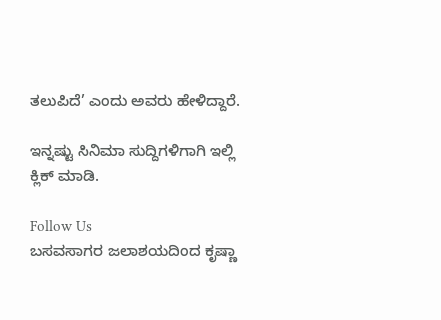ತಲುಪಿದೆ’ ಎಂದು ಅವರು ಹೇಳಿದ್ದಾರೆ.

ಇನ್ನಷ್ಟು ಸಿನಿಮಾ ಸುದ್ದಿಗಳಿಗಾಗಿ ಇಲ್ಲಿ ಕ್ಲಿಕ್ ಮಾಡಿ.

Follow Us
ಬಸವಸಾಗರ ಜಲಾಶಯದಿಂದ ಕೃಷ್ಣಾ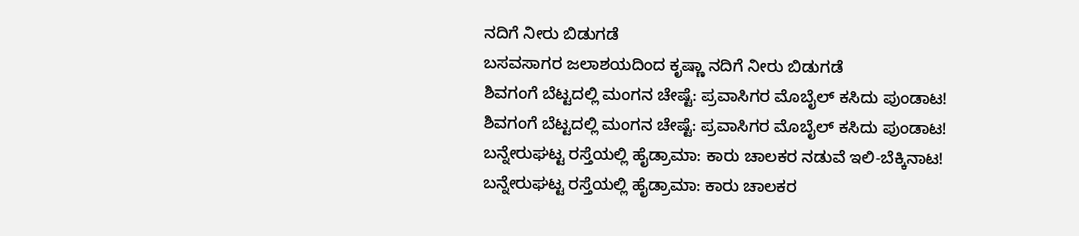ನದಿಗೆ ನೀರು ಬಿಡುಗಡೆ
ಬಸವಸಾಗರ ಜಲಾಶಯದಿಂದ ಕೃಷ್ಣಾ ನದಿಗೆ ನೀರು ಬಿಡುಗಡೆ
ಶಿವಗಂಗೆ ಬೆಟ್ಟದಲ್ಲಿ ಮಂಗನ ಚೇಷ್ಟೆ: ಪ್ರವಾಸಿಗರ ಮೊಬೈಲ್ ಕಸಿದು ಪುಂಡಾಟ!
ಶಿವಗಂಗೆ ಬೆಟ್ಟದಲ್ಲಿ ಮಂಗನ ಚೇಷ್ಟೆ: ಪ್ರವಾಸಿಗರ ಮೊಬೈಲ್ ಕಸಿದು ಪುಂಡಾಟ!
ಬನ್ನೇರುಘಟ್ಟ ರಸ್ತೆಯಲ್ಲಿ ಹೈಡ್ರಾಮಾ: ಕಾರು ಚಾಲಕರ ನಡುವೆ ಇಲಿ-ಬೆಕ್ಕಿನಾಟ!
ಬನ್ನೇರುಘಟ್ಟ ರಸ್ತೆಯಲ್ಲಿ ಹೈಡ್ರಾಮಾ: ಕಾರು ಚಾಲಕರ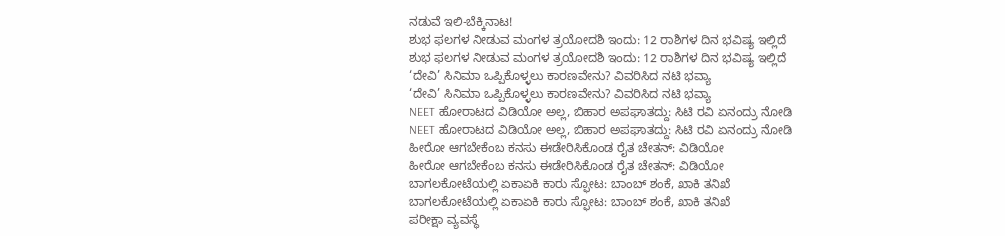ನಡುವೆ ಇಲಿ-ಬೆಕ್ಕಿನಾಟ!
ಶುಭ ಫಲಗಳ ನೀಡುವ ಮಂಗಳ ತ್ರಯೋದಶಿ ಇಂದು: 12 ರಾಶಿಗಳ ದಿನ ಭವಿಷ್ಯ ಇಲ್ಲಿದೆ
ಶುಭ ಫಲಗಳ ನೀಡುವ ಮಂಗಳ ತ್ರಯೋದಶಿ ಇಂದು: 12 ರಾಶಿಗಳ ದಿನ ಭವಿಷ್ಯ ಇಲ್ಲಿದೆ
‘ದೇವಿ’ ಸಿನಿಮಾ ಒಪ್ಪಿಕೊಳ್ಳಲು ಕಾರಣವೇನು? ವಿವರಿಸಿದ ನಟಿ ಭವ್ಯಾ
‘ದೇವಿ’ ಸಿನಿಮಾ ಒಪ್ಪಿಕೊಳ್ಳಲು ಕಾರಣವೇನು? ವಿವರಿಸಿದ ನಟಿ ಭವ್ಯಾ
NEET ಹೋರಾಟದ ವಿಡಿಯೋ ಅಲ್ಲ, ಬಿಹಾರ ಅಪಘಾತದ್ದು: ಸಿಟಿ ರವಿ ಏನಂದ್ರು ನೋಡಿ
NEET ಹೋರಾಟದ ವಿಡಿಯೋ ಅಲ್ಲ, ಬಿಹಾರ ಅಪಘಾತದ್ದು: ಸಿಟಿ ರವಿ ಏನಂದ್ರು ನೋಡಿ
ಹೀರೋ ಆಗಬೇಕೆಂಬ ಕನಸು ಈಡೇರಿಸಿಕೊಂಡ ರೈತ ಚೇತನ್: ವಿಡಿಯೋ
ಹೀರೋ ಆಗಬೇಕೆಂಬ ಕನಸು ಈಡೇರಿಸಿಕೊಂಡ ರೈತ ಚೇತನ್: ವಿಡಿಯೋ
ಬಾಗಲಕೋಟೆಯಲ್ಲಿ ಏಕಾಏಕಿ ಕಾರು ಸ್ಫೋಟ: ಬಾಂಬ್ ಶಂಕೆ, ಖಾಕಿ ತನಿಖೆ
ಬಾಗಲಕೋಟೆಯಲ್ಲಿ ಏಕಾಏಕಿ ಕಾರು ಸ್ಫೋಟ: ಬಾಂಬ್ ಶಂಕೆ, ಖಾಕಿ ತನಿಖೆ
ಪರೀಕ್ಷಾ ವ್ಯವಸ್ಥೆ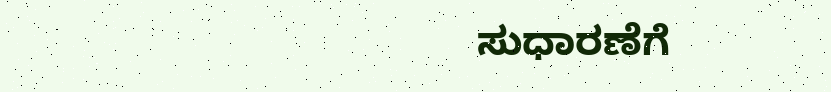ಸುಧಾರಣೆಗೆ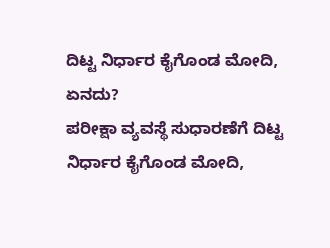ದಿಟ್ಟ ನಿರ್ಧಾರ ಕೈಗೊಂಡ ಮೋದಿ, ಏನದು?
ಪರೀಕ್ಷಾ ವ್ಯವಸ್ಥೆ ಸುಧಾರಣೆಗೆ ದಿಟ್ಟ ನಿರ್ಧಾರ ಕೈಗೊಂಡ ಮೋದಿ,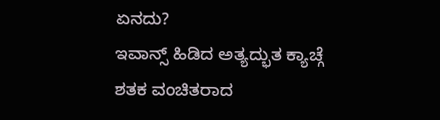ಏನದು?
ಇವಾನ್ಸ್ ಹಿಡಿದ ಅತ್ಯದ್ಭುತ ಕ್ಯಾಚ್ಗೆ ಶತಕ ವಂಚಿತರಾದ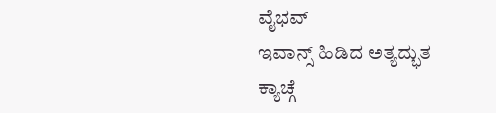ವೈಭವ್
ಇವಾನ್ಸ್ ಹಿಡಿದ ಅತ್ಯದ್ಭುತ ಕ್ಯಾಚ್ಗೆ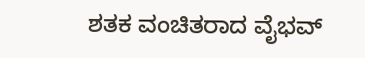ಶತಕ ವಂಚಿತರಾದ ವೈಭವ್